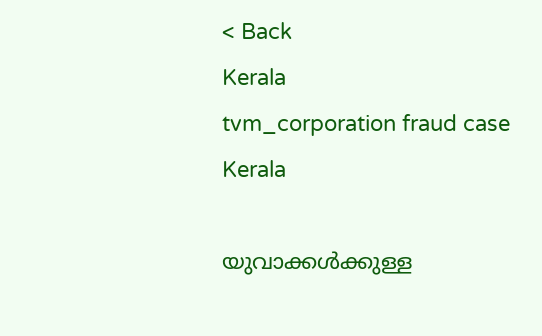< Back
Kerala
tvm_corporation fraud case
Kerala

യുവാക്കൾക്കുള്ള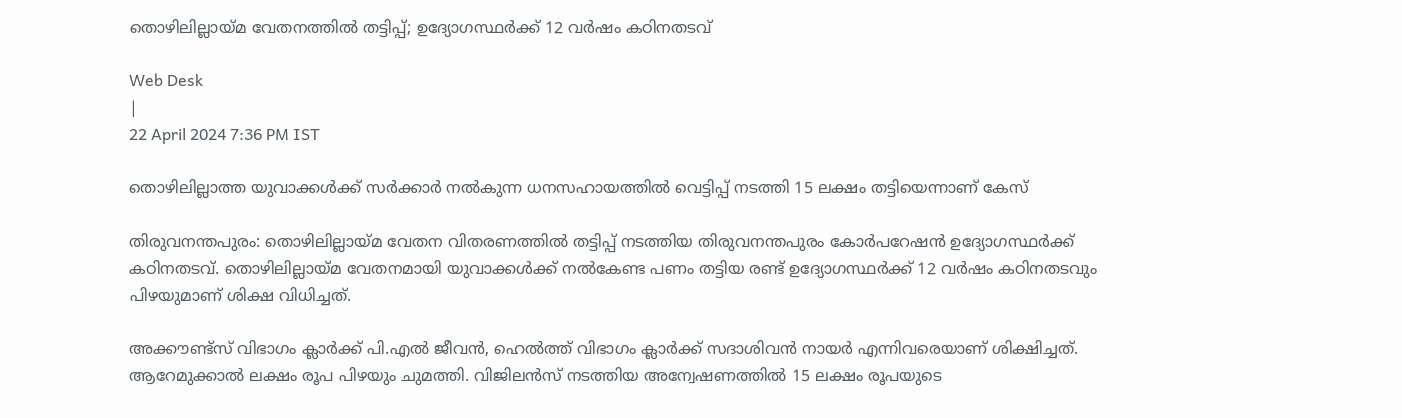തൊഴിലില്ലായ്‌മ വേതനത്തിൽ തട്ടിപ്പ്; ഉദ്യോഗസ്ഥർക്ക് 12 വർഷം കഠിനതടവ്

Web Desk
|
22 April 2024 7:36 PM IST

തൊഴിലില്ലാത്ത യുവാക്കൾക്ക് സർക്കാർ നൽകുന്ന ധനസഹായത്തിൽ വെട്ടിപ്പ് നടത്തി 15 ലക്ഷം തട്ടിയെന്നാണ് കേസ്

തിരുവനന്തപുരം: തൊഴിലില്ലായ്‌മ വേതന വിതരണത്തിൽ തട്ടിപ്പ് നടത്തിയ തിരുവനന്തപുരം കോർപറേഷൻ ഉദ്യോഗസ്ഥർക്ക് കഠിനതടവ്. തൊഴിലില്ലായ്‌മ വേതനമായി യുവാക്കൾക്ക് നൽകേണ്ട പണം തട്ടിയ രണ്ട് ഉദ്യോഗസ്ഥർക്ക് 12 വർഷം കഠിനതടവും പിഴയുമാണ് ശിക്ഷ വിധിച്ചത്.

അക്കൗണ്ട്സ് വിഭാഗം ക്ലാർക്ക് പി.എൽ ജീവൻ, ഹെൽത്ത് വിഭാഗം ക്ലാർക്ക് സദാശിവൻ നായർ എന്നിവരെയാണ് ശിക്ഷിച്ചത്. ആറേമുക്കാൽ ലക്ഷം രൂപ പിഴയും ചുമത്തി. വിജിലൻസ് നടത്തിയ അന്വേഷണത്തിൽ 15 ലക്ഷം രൂപയുടെ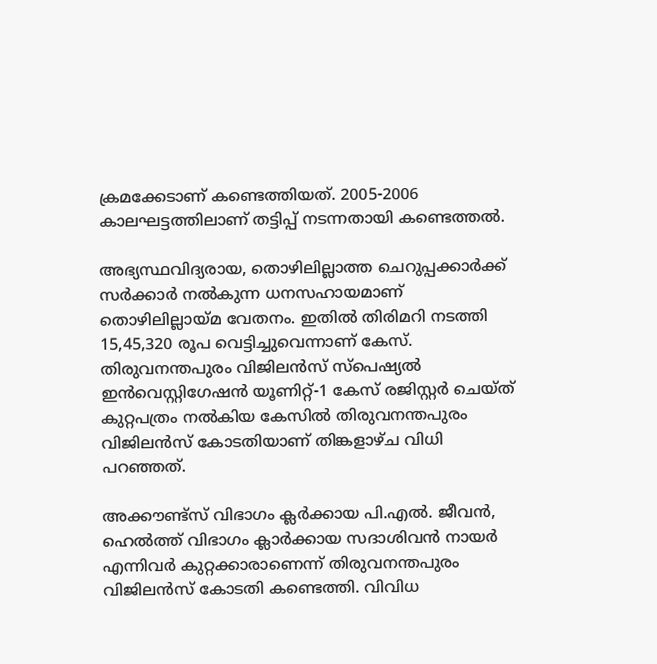ക്രമക്കേടാണ് കണ്ടെത്തിയത്. 2005-2006 കാലഘട്ടത്തിലാണ് തട്ടിപ്പ് നടന്നതായി കണ്ടെത്തൽ.

അഭ്യസ്ഥവിദ്യരായ, തൊഴിലില്ലാത്ത ചെറുപ്പക്കാർക്ക് സർക്കാർ നൽകുന്ന ധനസഹായമാണ് തൊഴിലില്ലായ്‌മ വേതനം. ഇതിൽ തിരിമറി നടത്തി 15,45,320 രൂപ വെട്ടിച്ചുവെന്നാണ് കേസ്. തിരുവനന്തപുരം വിജിലൻസ് സ്പെഷ്യൽ ഇൻവെസ്റ്റിഗേഷൻ യൂണിറ്റ്-1 കേസ് രജിസ്റ്റർ ചെയ്‌ത്‌ കുറ്റപത്രം നൽകിയ കേസിൽ തിരുവനന്തപുരം വിജിലൻസ് കോടതിയാണ് തിങ്കളാഴ്‌ച വിധി പറഞ്ഞത്.

അക്കൗണ്ട്സ് വിഭാഗം ക്ലർക്കായ പി.എൽ. ജീവൻ, ഹെൽത്ത് വിഭാഗം ക്ലാർക്കായ സദാശിവൻ നായർ എന്നിവർ കുറ്റക്കാരാണെന്ന് തിരുവനന്തപുരം വിജിലൻസ് കോടതി കണ്ടെത്തി. വിവിധ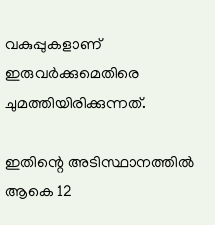വകുപ്പുകളാണ് ഇരുവർക്കുമെതിരെ ചുമത്തിയിരിക്കുന്നത്.

ഇതിന്റെ അടിസ്ഥാനത്തിൽ ആകെ 12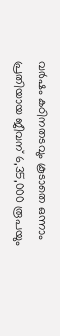വർഷം കഠിനതടവും കൂടാതെ ഒന്നാം പ്രതിയായ ജീവന് 6,35,000 രൂപയും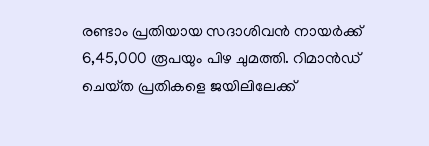രണ്ടാം പ്രതിയായ സദാശിവൻ നായർക്ക് 6,45,000 രൂപയും പിഴ ചുമത്തി. റിമാൻഡ് ചെയ്‌ത പ്രതികളെ ജയിലിലേക്ക്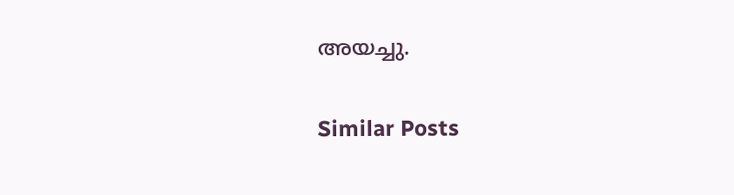അയച്ചു.

Similar Posts